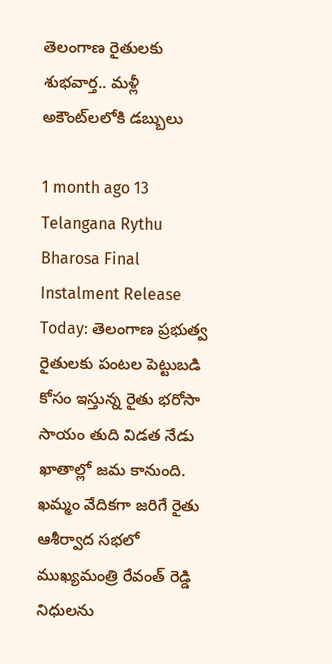తెలంగాణ రైతులకు శుభవార్త.. మళ్లీ అకౌంట్‌లలోకి డబ్బులు

1 month ago 13
Telangana Rythu Bharosa Final Instalment Release Today: తెలంగాణ ప్రభుత్వ రైతులకు పంటల పెట్టుబడి కోసం ఇస్తున్న రైతు భరోసా సాయం తుది విడత నేడు ఖాతాల్లో జమ కానుంది. ఖమ్మం వేదికగా జరిగే రైతు ఆశీర్వాద సభలో ముఖ్యమంత్రి రేవంత్‌ రెడ్డి నిధులను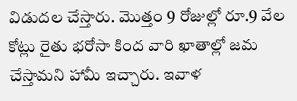విడుదల చేస్తారు. మొత్తం 9 రోజుల్లో రూ.9 వేల కోట్లు రైతు భరోసా కింద వారి ఖాతాల్లో జమ చేస్తామని హామీ ఇచ్చారు. ఇవాళ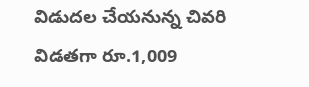విడుదల చేయనున్న చివరి విడతగా రూ.1,009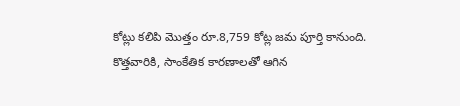కోట్లు కలిపి మొత్తం రూ.8,759 కోట్ల జమ పూర్తి కానుంది. కొత్తవారికి, సాంకేతిక కారణాలతో ఆగిన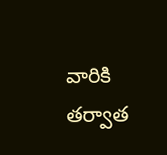వారికి తర్వాత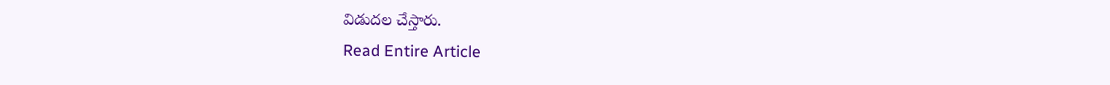విడుదల చేస్తారు.
Read Entire Article